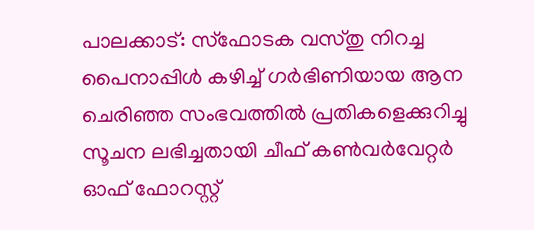പാലക്കാട്: സ്ഫോടക വസ്തു നിറച്ച പൈനാപ്പിൾ കഴിച്ച് ഗർഭിണിയായ ആന ചെരിഞ്ഞ സംഭവത്തിൽ പ്രതികളെക്കുറിച്ചു സൂചന ലഭിച്ചതായി ചീഫ് കൺവർവേറ്റർ ഓഫ് ഫോറസ്റ്റ്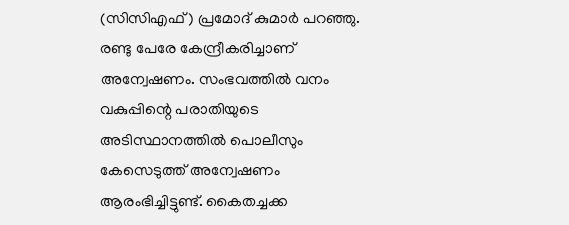(സിസിഎഫ്) പ്രമോദ് കുമാർ പറഞ്ഞു. രണ്ടു പേരേ കേന്ദ്രീകരിച്ചാണ് അന്വേഷണം. സംഭവത്തിൽ വനം വകുപ്പിന്റെ പരാതിയുടെ അടിസ്ഥാനത്തിൽ പൊലീസും കേസെടുത്ത് അന്വേഷണം ആരംഭിച്ചിട്ടുണ്ട്. കൈതച്ചക്ക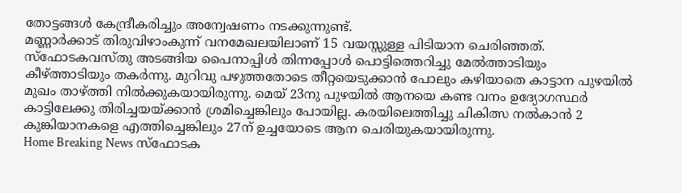തോട്ടങ്ങൾ കേന്ദ്രീകരിച്ചും അന്വേഷണം നടക്കുന്നുണ്ട്.
മണ്ണാർക്കാട് തിരുവിഴാംകുന്ന് വനമേഖലയിലാണ് 15 വയസ്സുള്ള പിടിയാന ചെരിഞ്ഞത്. സ്ഫോടകവസ്തു അടങ്ങിയ പൈനാപ്പിൾ തിന്നപ്പോൾ പൊട്ടിത്തെറിച്ചു മേൽത്താടിയും കീഴ്ത്താടിയും തകർന്നു. മുറിവു പഴുത്തതോടെ തീറ്റയെടുക്കാൻ പോലും കഴിയാതെ കാട്ടാന പുഴയിൽ മുഖം താഴ്ത്തി നിൽക്കുകയായിരുന്നു. മെയ് 23നു പുഴയിൽ ആനയെ കണ്ട വനം ഉദ്യോഗസ്ഥർ കാട്ടിലേക്കു തിരിച്ചയയ്ക്കാൻ ശ്രമിച്ചെങ്കിലും പോയില്ല. കരയിലെത്തിച്ചു ചികിത്സ നൽകാൻ 2 കുങ്കിയാനകളെ എത്തിച്ചെങ്കിലും 27ന് ഉച്ചയോടെ ആന ചെരിയുകയായിരുന്നു.
Home Breaking News സ്ഫോടക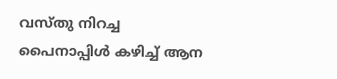വസ്തു നിറച്ച പൈനാപ്പിൾ കഴിച്ച് ആന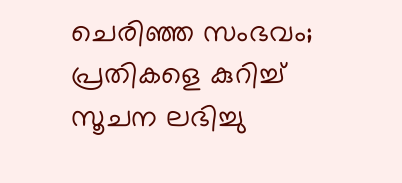ചെരിഞ്ഞ സംഭവം; പ്രതികളെ കുറിച്ച് സൂചന ലഭിച്ചു